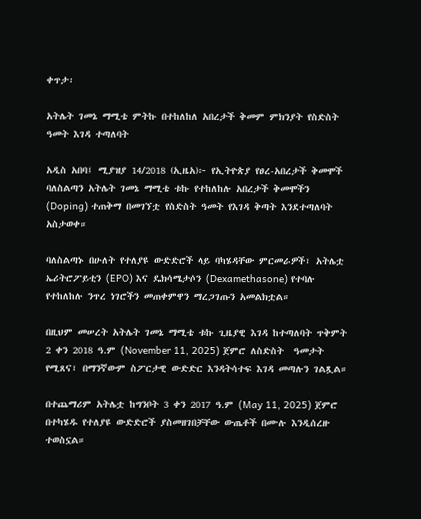ቀጥታ፡

አትሌት ገመኔ ማሚቴ ምትኩ በተከለከለ አበረታች ቅመም ምክንያት የስድስት ዓመት እገዳ ተጣለባት

አዲስ አበባ፤ ሚያዝያ 14/2018 (ኢዜአ)፦ የኢትዮጵያ የፀረ-አበረታች ቅመሞች ባለስልጣን አትሌት ገመኔ ማሚቴ ቱኩ የተከለከሉ አበረታች ቅመሞችን (Doping) ተጠቅማ በመገኘቷ የስድስት ዓመት የእገዳ ቅጣት እንደተጣለባት አስታወቀ።

ባለስልጣኑ በሁለት የተለያዩ ውድድሮች ላይ ባካሄዳቸው ምርመራዎች፣ አትሌቷ ኤሪትሮፖይቲን (EPO) እና ዴክሳሜታሶን (Dexamethasone) የተባሉ የተከለከሉ ንጥረ ነገሮችን መጠቀምዋን ማረጋገጡን አመልክቷል።

በዚህም መሠረት አትሌት ገመኔ ማሚቴ ቱኩ ጊዜያዊ እገዳ ከተጣለባት ጥቅምት 2 ቀን 2018 ዓ.ም (November 11, 2025) ጀምሮ ለስድስት  ዓመታት የሚጸና፣ በማንኛውም ስፖርታዊ ውድድር እንዳትሳተፍ እገዳ መጣሉን ገልጿል።

በተጨማሪም አትሌቷ ከግንቦት 3 ቀን 2017 ዓ.ም (May 11, 2025) ጀምሮ በተካሄዱ የተለያዩ ውድድሮች ያስመዘገበቻቸው ውጤቶች በሙሉ እንዲሰረዙ ተወስኗል።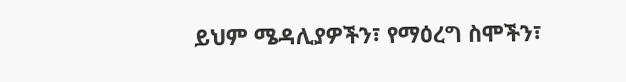ይህም ሜዳሊያዎችን፣ የማዕረግ ስሞችን፣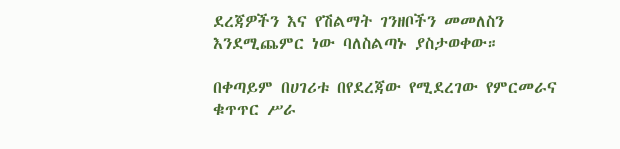ደረጃዎችን እና የሽልማት ገንዘቦችን መመለስን እንደሚጨምር ነው ባለስልጣኑ ያስታወቀው።

በቀጣይም በሀገሪቱ በየደረጃው የሚደረገው የምርመራና ቁጥጥር ሥራ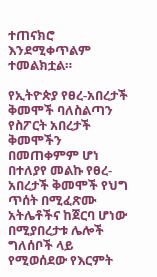ተጠናክሮ እንደሚቀጥልም ተመልክቷል።

የኢትዮጵያ የፀረ-አበረታች ቅመሞች ባለስልጣን የስፖርት አበረታች ቅመሞችን በመጠቀምም ሆነ በተለያየ መልኩ የፀረ-አበረታች ቅመሞች የህግ ጥሰት በሚፈጽሙ አትሌቶችና ከጀርባ ሆነው በሚያበረታቱ ሌሎች ግለሰቦች ላይ የሚወሰደው የእርምት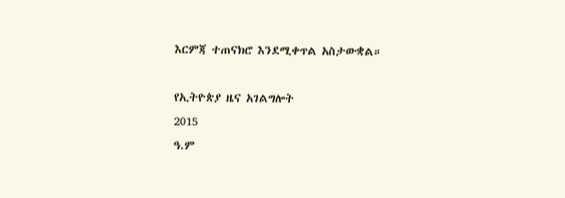እርምጃ ተጠናክሮ እንደሚቀጥል አስታውቋል።

የኢትዮጵያ ዜና አገልግሎት
2015
ዓ.ም